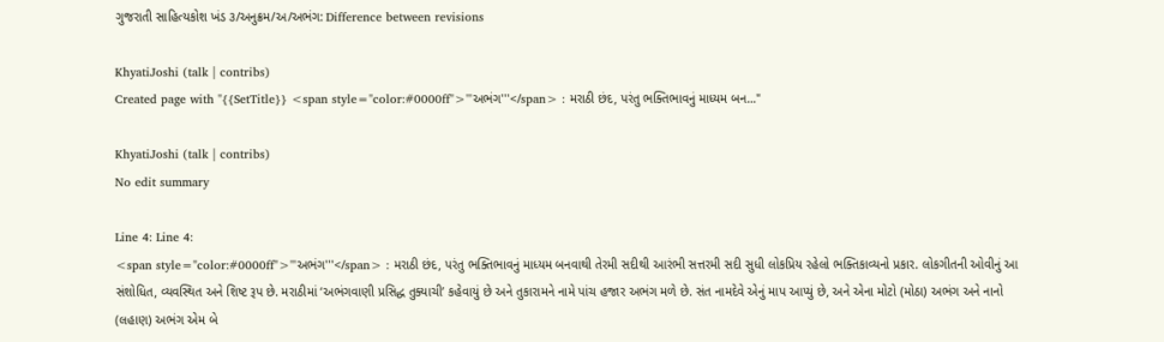ગુજરાતી સાહિત્યકોશ ખંડ ૩/અનુક્રમ/અ/અભંગ: Difference between revisions

KhyatiJoshi (talk | contribs)
Created page with "{{SetTitle}} <span style="color:#0000ff">'''અભંગ'''</span> : મરાઠી છંદ, પરંતુ ભક્તિભાવનું માધ્યમ બન..."

KhyatiJoshi (talk | contribs)
No edit summary

Line 4: Line 4:
<span style="color:#0000ff">'''અભંગ'''</span> : મરાઠી છંદ, પરંતુ ભક્તિભાવનું માધ્યમ બનવાથી તેરમી સદીથી આરંભી સત્તરમી સદી સુધી લોકપ્રિય રહેલો ભક્તિકાવ્યનો પ્રકાર. લોકગીતની ઓવીનું આ સંશોધિત, વ્યવસ્થિત અને શિષ્ટ રૂપ છે. મરાઠીમાં ‘અભંગવાણી પ્રસિદ્ધ તુક્યાચી’ કહેવાયું છે અને તુકારામને નામે પાંચ હજાર અભંગ મળે છે. સંત નામદેવે એનું માપ આપ્યું છે, અને એના મોટો (મોઠા) અભંગ અને નાનો (લહાણ) અભંગ એમ બે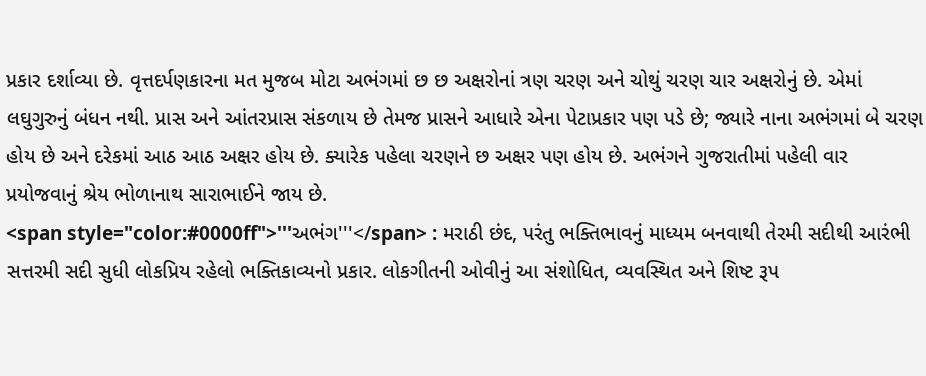પ્રકાર દર્શાવ્યા છે. વૃત્તદર્પણકારના મત મુજબ મોટા અભંગમાં છ છ અક્ષરોનાં ત્રણ ચરણ અને ચોથું ચરણ ચાર અક્ષરોનું છે. એમાં લઘુગુરુનું બંધન નથી. પ્રાસ અને આંતરપ્રાસ સંકળાય છે તેમજ પ્રાસને આધારે એના પેટાપ્રકાર પણ પડે છે; જ્યારે નાના અભંગમાં બે ચરણ હોય છે અને દરેકમાં આઠ આઠ અક્ષર હોય છે. ક્યારેક પહેલા ચરણને છ અક્ષર પણ હોય છે. અભંગને ગુજરાતીમાં પહેલી વાર પ્રયોજવાનું શ્રેય ભોળાનાથ સારાભાઈને જાય છે.
<span style="color:#0000ff">'''અભંગ'''</span> : મરાઠી છંદ, પરંતુ ભક્તિભાવનું માધ્યમ બનવાથી તેરમી સદીથી આરંભી સત્તરમી સદી સુધી લોકપ્રિય રહેલો ભક્તિકાવ્યનો પ્રકાર. લોકગીતની ઓવીનું આ સંશોધિત, વ્યવસ્થિત અને શિષ્ટ રૂપ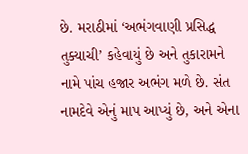છે. મરાઠીમાં ‘અભંગવાણી પ્રસિદ્ધ તુક્યાચી’ કહેવાયું છે અને તુકારામને નામે પાંચ હજાર અભંગ મળે છે. સંત નામદેવે એનું માપ આપ્યું છે, અને એના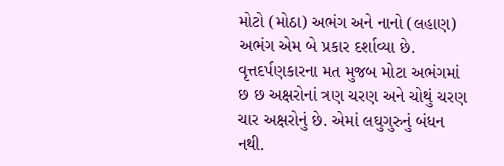મોટો (મોઠા) અભંગ અને નાનો (લહાણ) અભંગ એમ બે પ્રકાર દર્શાવ્યા છે. વૃત્તદર્પણકારના મત મુજબ મોટા અભંગમાં છ છ અક્ષરોનાં ત્રણ ચરણ અને ચોથું ચરણ ચાર અક્ષરોનું છે. એમાં લઘુગુરુનું બંધન નથી.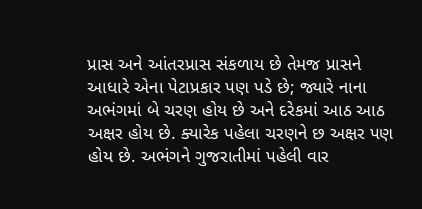પ્રાસ અને આંતરપ્રાસ સંકળાય છે તેમજ પ્રાસને આધારે એના પેટાપ્રકાર પણ પડે છે; જ્યારે નાના અભંગમાં બે ચરણ હોય છે અને દરેકમાં આઠ આઠ અક્ષર હોય છે. ક્યારેક પહેલા ચરણને છ અક્ષર પણ હોય છે. અભંગને ગુજરાતીમાં પહેલી વાર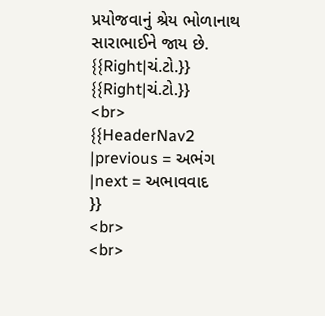પ્રયોજવાનું શ્રેય ભોળાનાથ સારાભાઈને જાય છે.
{{Right|ચં.ટો.}}
{{Right|ચં.ટો.}}
<br>
{{HeaderNav2
|previous = અભંગ
|next = અભાવવાદ
}}
<br>
<br>